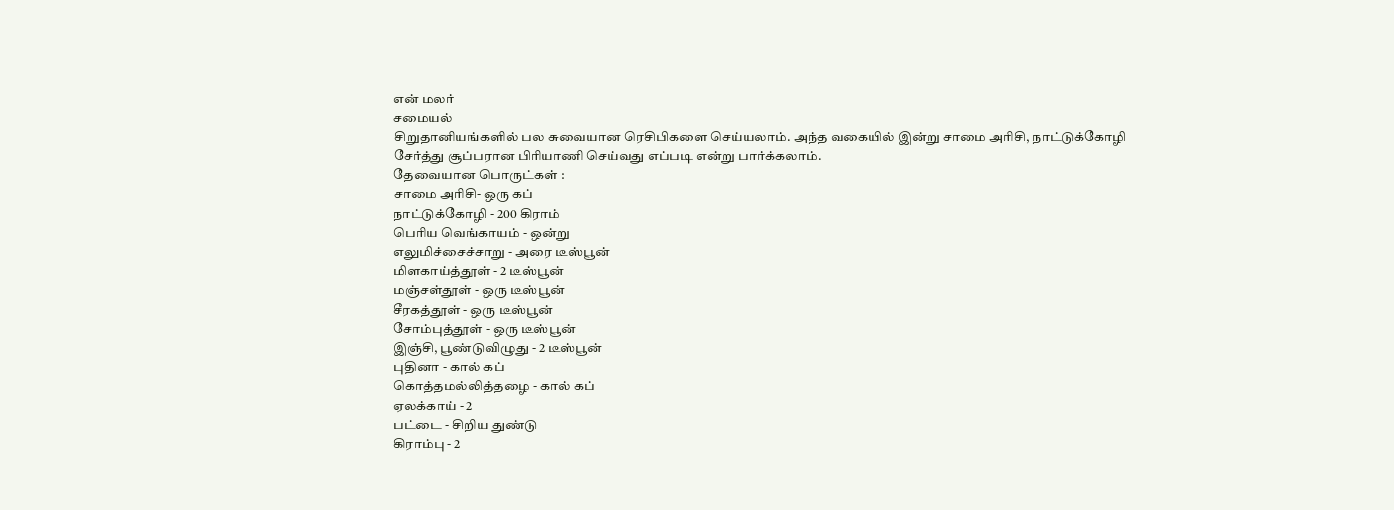என் மலர்
சமையல்
சிறுதானியங்களில் பல சுவையான ரெசிபிகளை செய்யலாம். அந்த வகையில் இன்று சாமை அரிசி, நாட்டுக்கோழி சேர்த்து சூப்பரான பிரியாணி செய்வது எப்படி என்று பார்க்கலாம்.
தேவையான பொருட்கள் :
சாமை அரிசி- ஒரு கப்
நாட்டுக்கோழி - 200 கிராம்
பெரிய வெங்காயம் - ஒன்று
எலுமிச்சைச்சாறு - அரை டீஸ்பூன்
மிளகாய்த்தூள் - 2 டீஸ்பூன்
மஞ்சள்தூள் - ஒரு டீஸ்பூன்
சீரகத்தூள் - ஒரு டீஸ்பூன்
சோம்புத்தூள் - ஒரு டீஸ்பூன்
இஞ்சி, பூண்டுவிழுது - 2 டீஸ்பூன்
புதினா - கால் கப்
கொத்தமல்லித்தழை - கால் கப்
ஏலக்காய் - 2
பட்டை - சிறிய துண்டு
கிராம்பு - 2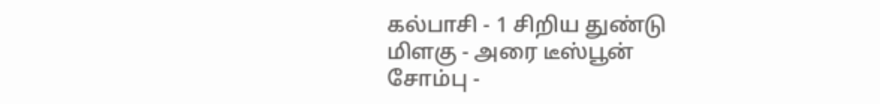கல்பாசி - 1 சிறிய துண்டு
மிளகு - அரை டீஸ்பூன்
சோம்பு -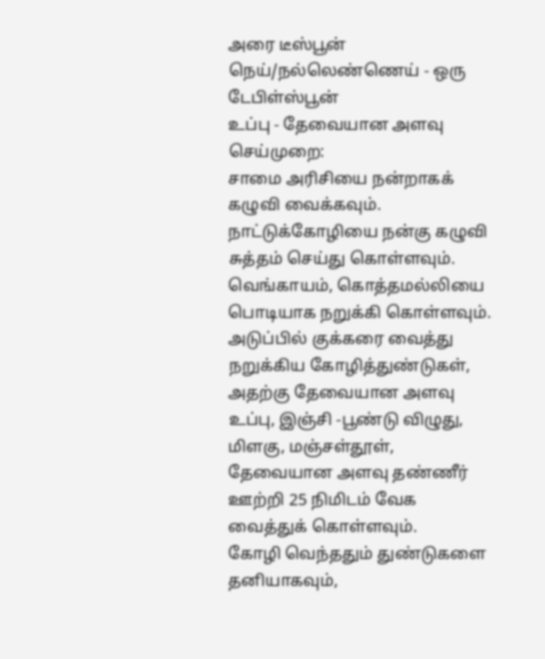அரை டீஸ்பூன்
நெய்/நல்லெண்ணெய் - ஒரு டேபிள்ஸ்பூன்
உப்பு - தேவையான அளவு
செய்முறை:
சாமை அரிசியை நன்றாகக் கழுவி வைக்கவும்.
நாட்டுக்கோழியை நன்கு கழுவி சுத்தம் செய்து கொள்ளவும்.
வெங்காயம், கொத்தமல்லியை பொடியாக நறுக்கி கொள்ளவும்.
அடுப்பில் குக்கரை வைத்து நறுக்கிய கோழித்துண்டுகள், அதற்கு தேவையான அளவு உப்பு, இஞ்சி -பூண்டு விழுது, மிளகு, மஞ்சள்தூள், தேவையான அளவு தண்ணீர் ஊற்றி 25 நிமிடம் வேக வைத்துக் கொள்ளவும்.
கோழி வெந்ததும் துண்டுகளை தனியாகவும்,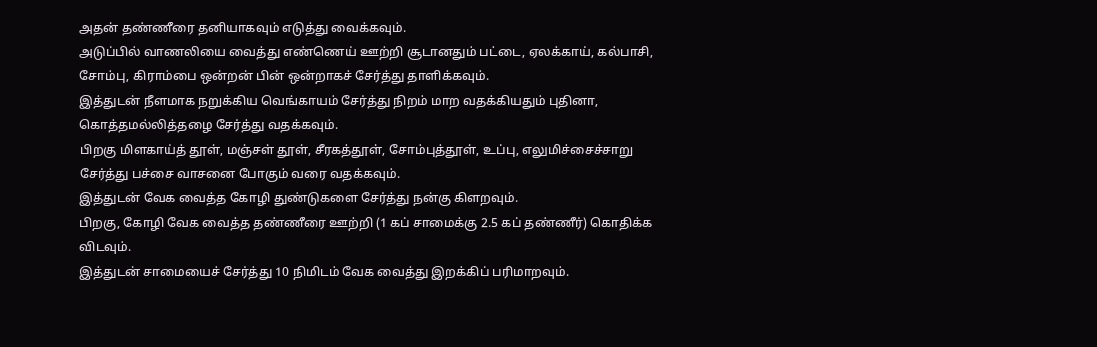அதன் தண்ணீரை தனியாகவும் எடுத்து வைக்கவும்.
அடுப்பில் வாணலியை வைத்து எண்ணெய் ஊற்றி சூடானதும் பட்டை, ஏலக்காய், கல்பாசி, சோம்பு, கிராம்பை ஒன்றன் பின் ஒன்றாகச் சேர்த்து தாளிக்கவும்.
இத்துடன் நீளமாக நறுக்கிய வெங்காயம் சேர்த்து நிறம் மாற வதக்கியதும் புதினா, கொத்தமல்லித்தழை சேர்த்து வதக்கவும்.
பிறகு மிளகாய்த் தூள், மஞ்சள் தூள், சீரகத்தூள், சோம்புத்தூள், உப்பு, எலுமிச்சைச்சாறு சேர்த்து பச்சை வாசனை போகும் வரை வதக்கவும்.
இத்துடன் வேக வைத்த கோழி துண்டுகளை சேர்த்து நன்கு கிளறவும்.
பிறகு, கோழி வேக வைத்த தண்ணீரை ஊற்றி (1 கப் சாமைக்கு 2.5 கப் தண்ணீர்) கொதிக்க விடவும்.
இத்துடன் சாமையைச் சேர்த்து 10 நிமிடம் வேக வைத்து இறக்கிப் பரிமாறவும்.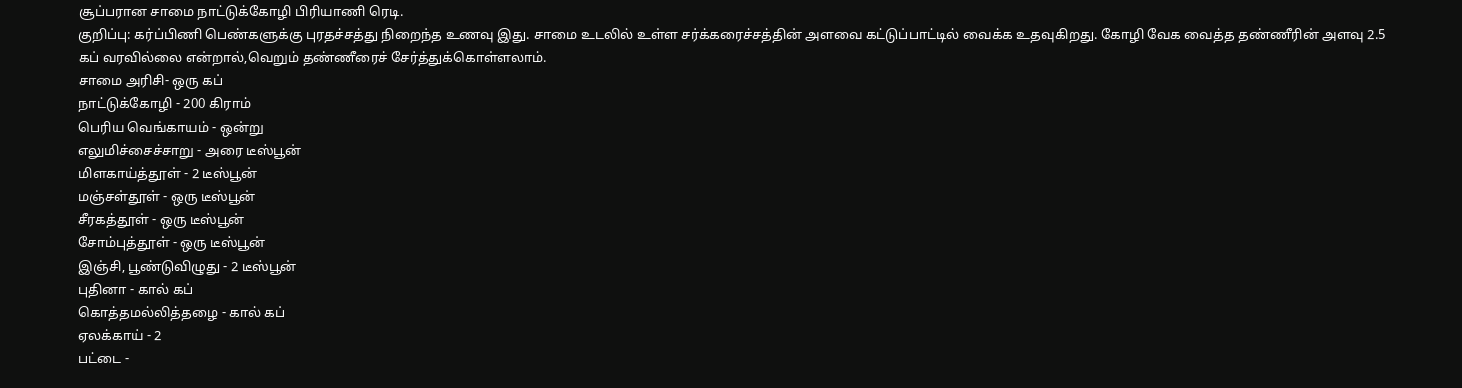சூப்பரான சாமை நாட்டுக்கோழி பிரியாணி ரெடி.
குறிப்பு: கர்ப்பிணி பெண்களுக்கு புரதச்சத்து நிறைந்த உணவு இது. சாமை உடலில் உள்ள சர்க்கரைச்சத்தின் அளவை கட்டுப்பாட்டில் வைக்க உதவுகிறது. கோழி வேக வைத்த தண்ணீரின் அளவு 2.5 கப் வரவில்லை என்றால்,வெறும் தண்ணீரைச் சேர்த்துக்கொள்ளலாம்.
சாமை அரிசி- ஒரு கப்
நாட்டுக்கோழி - 200 கிராம்
பெரிய வெங்காயம் - ஒன்று
எலுமிச்சைச்சாறு - அரை டீஸ்பூன்
மிளகாய்த்தூள் - 2 டீஸ்பூன்
மஞ்சள்தூள் - ஒரு டீஸ்பூன்
சீரகத்தூள் - ஒரு டீஸ்பூன்
சோம்புத்தூள் - ஒரு டீஸ்பூன்
இஞ்சி, பூண்டுவிழுது - 2 டீஸ்பூன்
புதினா - கால் கப்
கொத்தமல்லித்தழை - கால் கப்
ஏலக்காய் - 2
பட்டை -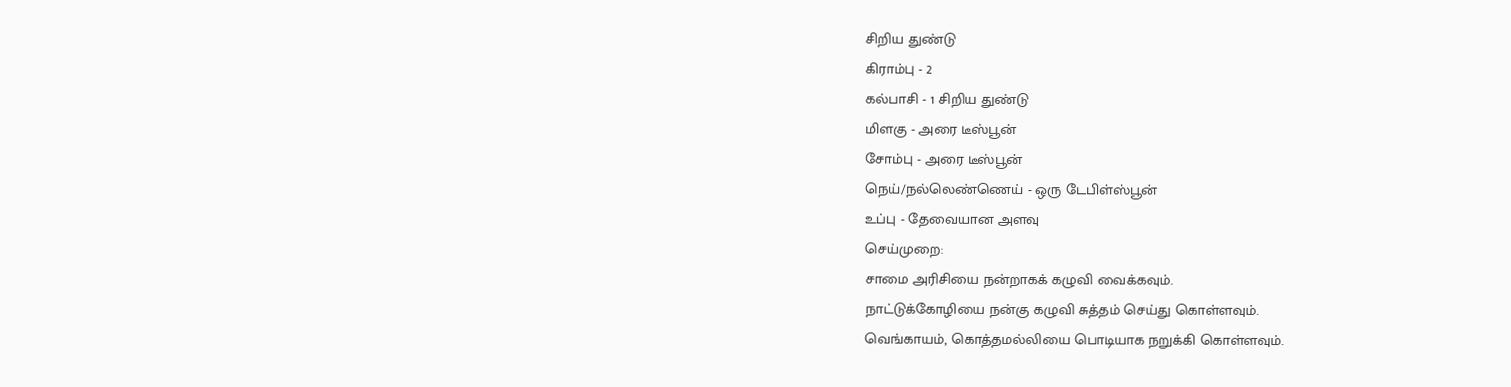சிறிய துண்டு
கிராம்பு - 2
கல்பாசி - 1 சிறிய துண்டு
மிளகு - அரை டீஸ்பூன்
சோம்பு - அரை டீஸ்பூன்
நெய்/நல்லெண்ணெய் - ஒரு டேபிள்ஸ்பூன்
உப்பு - தேவையான அளவு
செய்முறை:
சாமை அரிசியை நன்றாகக் கழுவி வைக்கவும்.
நாட்டுக்கோழியை நன்கு கழுவி சுத்தம் செய்து கொள்ளவும்.
வெங்காயம், கொத்தமல்லியை பொடியாக நறுக்கி கொள்ளவும்.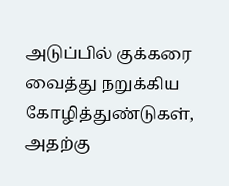அடுப்பில் குக்கரை வைத்து நறுக்கிய கோழித்துண்டுகள், அதற்கு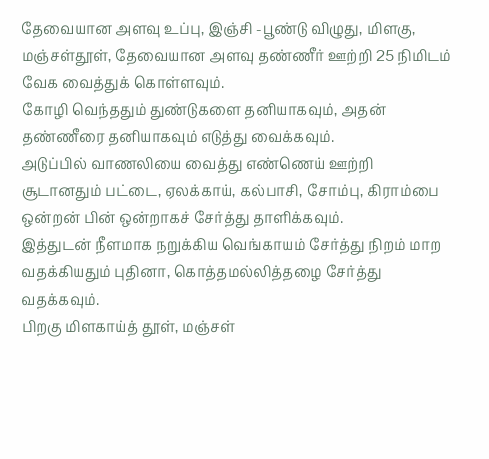தேவையான அளவு உப்பு, இஞ்சி -பூண்டு விழுது, மிளகு, மஞ்சள்தூள், தேவையான அளவு தண்ணீர் ஊற்றி 25 நிமிடம் வேக வைத்துக் கொள்ளவும்.
கோழி வெந்ததும் துண்டுகளை தனியாகவும், அதன் தண்ணீரை தனியாகவும் எடுத்து வைக்கவும்.
அடுப்பில் வாணலியை வைத்து எண்ணெய் ஊற்றி சூடானதும் பட்டை, ஏலக்காய், கல்பாசி, சோம்பு, கிராம்பை ஒன்றன் பின் ஒன்றாகச் சேர்த்து தாளிக்கவும்.
இத்துடன் நீளமாக நறுக்கிய வெங்காயம் சேர்த்து நிறம் மாற வதக்கியதும் புதினா, கொத்தமல்லித்தழை சேர்த்து வதக்கவும்.
பிறகு மிளகாய்த் தூள், மஞ்சள்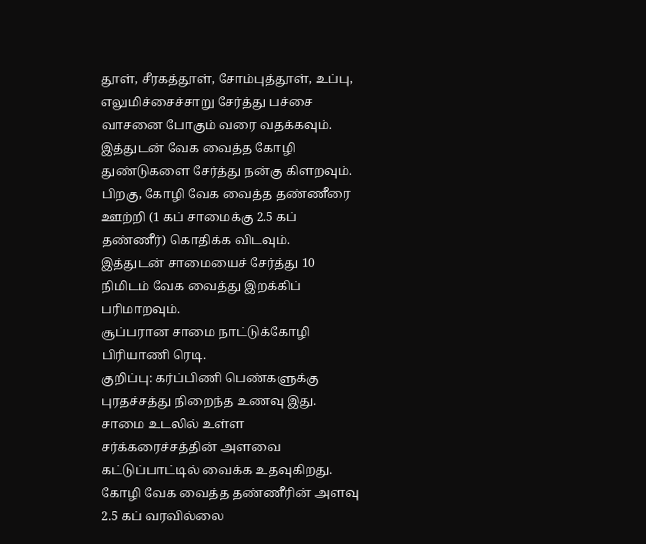தூள், சீரகத்தூள், சோம்புத்தூள், உப்பு, எலுமிச்சைச்சாறு சேர்த்து பச்சை வாசனை போகும் வரை வதக்கவும்.
இத்துடன் வேக வைத்த கோழி துண்டுகளை சேர்த்து நன்கு கிளறவும்.
பிறகு, கோழி வேக வைத்த தண்ணீரை ஊற்றி (1 கப் சாமைக்கு 2.5 கப் தண்ணீர்) கொதிக்க விடவும்.
இத்துடன் சாமையைச் சேர்த்து 10 நிமிடம் வேக வைத்து இறக்கிப் பரிமாறவும்.
சூப்பரான சாமை நாட்டுக்கோழி பிரியாணி ரெடி.
குறிப்பு: கர்ப்பிணி பெண்களுக்கு புரதச்சத்து நிறைந்த உணவு இது. சாமை உடலில் உள்ள சர்க்கரைச்சத்தின் அளவை கட்டுப்பாட்டில் வைக்க உதவுகிறது. கோழி வேக வைத்த தண்ணீரின் அளவு 2.5 கப் வரவில்லை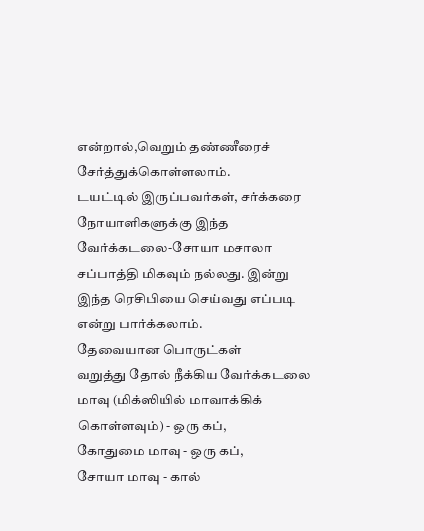என்றால்,வெறும் தண்ணீரைச் சேர்த்துக்கொள்ளலாம்.
டயட்டில் இருப்பவர்கள், சர்க்கரை நோயாளிகளுக்கு இந்த வேர்க்கடலை-சோயா மசாலா சப்பாத்தி மிகவும் நல்லது. இன்று இந்த ரெசிபியை செய்வது எப்படி என்று பார்க்கலாம்.
தேவையான பொருட்கள்
வறுத்து தோல் நீக்கிய வேர்க்கடலை மாவு (மிக்ஸியில் மாவாக்கிக் கொள்ளவும்) - ஒரு கப்,
கோதுமை மாவு - ஒரு கப்,
சோயா மாவு - கால்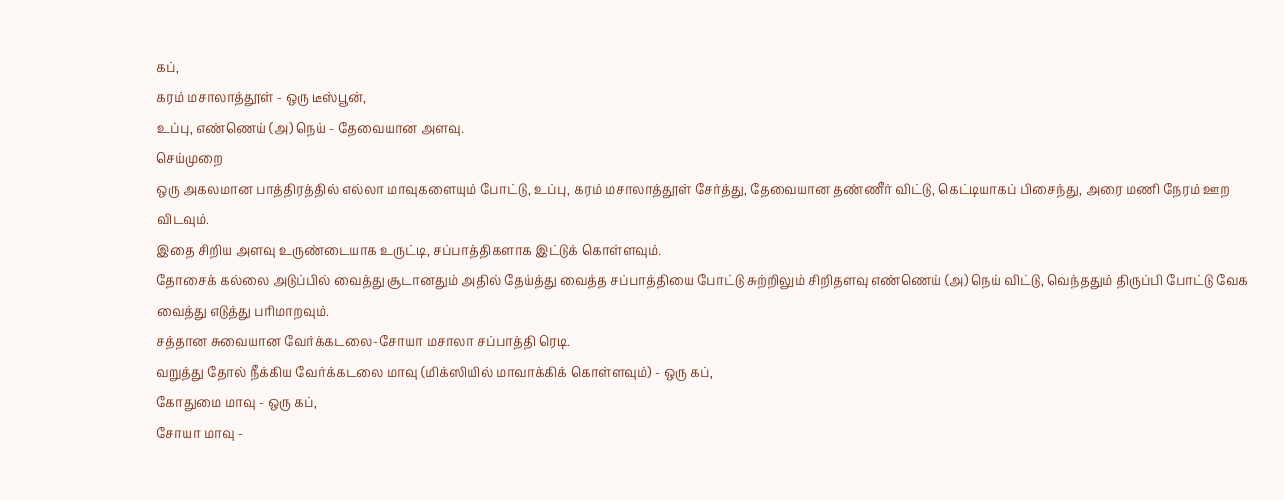கப்,
கரம் மசாலாத்தூள் - ஒரு டீஸ்பூன்,
உப்பு, எண்ணெய் (அ) நெய் - தேவையான அளவு.
செய்முறை
ஒரு அகலமான பாத்திரத்தில் எல்லா மாவுகளையும் போட்டு, உப்பு, கரம் மசாலாத்தூள் சேர்த்து, தேவையான தண்ணீர் விட்டு, கெட்டியாகப் பிசைந்து, அரை மணி நேரம் ஊற விடவும்.
இதை சிறிய அளவு உருண்டையாக உருட்டி, சப்பாத்திகளாக இட்டுக் கொள்ளவும்.
தோசைக் கல்லை அடுப்பில் வைத்து சூடானதும் அதில் தேய்த்து வைத்த சப்பாத்தியை போட்டு சுற்றிலும் சிறிதளவு எண்ணெய் (அ) நெய் விட்டு, வெந்ததும் திருப்பி போட்டு வேக வைத்து எடுத்து பரிமாறவும்.
சத்தான சுவையான வேர்க்கடலை-சோயா மசாலா சப்பாத்தி ரெடி.
வறுத்து தோல் நீக்கிய வேர்க்கடலை மாவு (மிக்ஸியில் மாவாக்கிக் கொள்ளவும்) - ஒரு கப்,
கோதுமை மாவு - ஒரு கப்,
சோயா மாவு -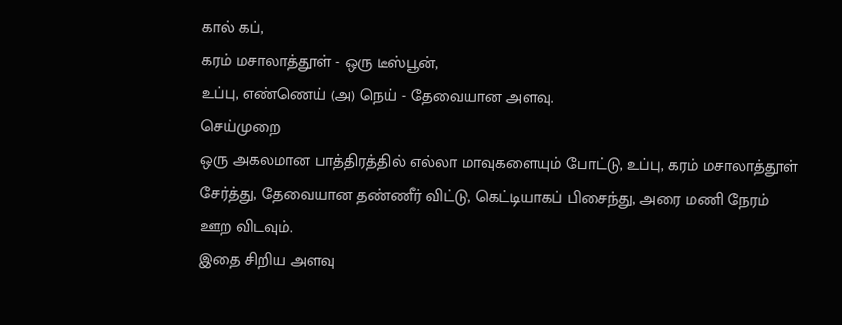கால் கப்,
கரம் மசாலாத்தூள் - ஒரு டீஸ்பூன்,
உப்பு, எண்ணெய் (அ) நெய் - தேவையான அளவு.
செய்முறை
ஒரு அகலமான பாத்திரத்தில் எல்லா மாவுகளையும் போட்டு, உப்பு, கரம் மசாலாத்தூள் சேர்த்து, தேவையான தண்ணீர் விட்டு, கெட்டியாகப் பிசைந்து, அரை மணி நேரம் ஊற விடவும்.
இதை சிறிய அளவு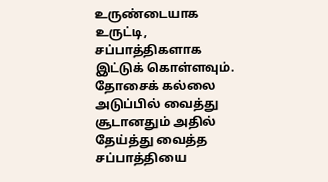உருண்டையாக உருட்டி, சப்பாத்திகளாக இட்டுக் கொள்ளவும்.
தோசைக் கல்லை அடுப்பில் வைத்து சூடானதும் அதில் தேய்த்து வைத்த சப்பாத்தியை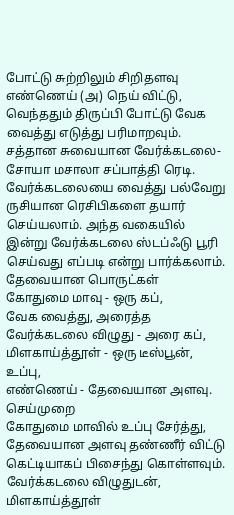போட்டு சுற்றிலும் சிறிதளவு எண்ணெய் (அ) நெய் விட்டு, வெந்ததும் திருப்பி போட்டு வேக வைத்து எடுத்து பரிமாறவும்.
சத்தான சுவையான வேர்க்கடலை-சோயா மசாலா சப்பாத்தி ரெடி.
வேர்க்கடலையை வைத்து பல்வேறு ருசியான ரெசிபிகளை தயார் செய்யலாம். அந்த வகையில் இன்று வேர்க்கடலை ஸ்டப்ஃடு பூரி செய்வது எப்படி என்று பார்க்கலாம்.
தேவையான பொருட்கள்
கோதுமை மாவு - ஒரு கப்,
வேக வைத்து, அரைத்த வேர்க்கடலை விழுது - அரை கப்,
மிளகாய்த்தூள் - ஒரு டீஸ்பூன், உப்பு,
எண்ணெய் - தேவையான அளவு.
செய்முறை
கோதுமை மாவில் உப்பு சேர்த்து, தேவையான அளவு தண்ணீர் விட்டு கெட்டியாகப் பிசைந்து கொள்ளவும்.
வேர்க்கடலை விழுதுடன், மிளகாய்த்தூள்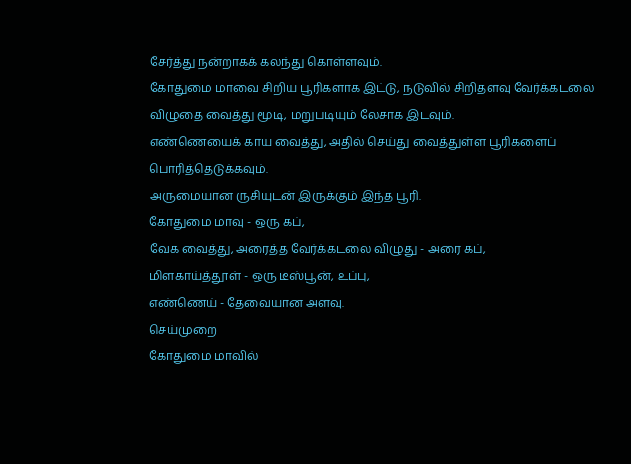சேர்த்து நன்றாகக் கலந்து கொள்ளவும்.
கோதுமை மாவை சிறிய பூரிகளாக இட்டு, நடுவில் சிறிதளவு வேர்க்கடலை விழுதை வைத்து மூடி, மறுபடியும் லேசாக இடவும்.
எண்ணெயைக் காய வைத்து, அதில் செய்து வைத்துள்ள பூரிகளைப் பொரித்தெடுக்கவும்.
அருமையான ருசியுடன் இருக்கும் இந்த பூரி.
கோதுமை மாவு - ஒரு கப்,
வேக வைத்து, அரைத்த வேர்க்கடலை விழுது - அரை கப்,
மிளகாய்த்தூள் - ஒரு டீஸ்பூன், உப்பு,
எண்ணெய் - தேவையான அளவு.
செய்முறை
கோதுமை மாவில்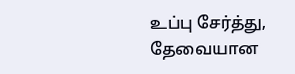உப்பு சேர்த்து, தேவையான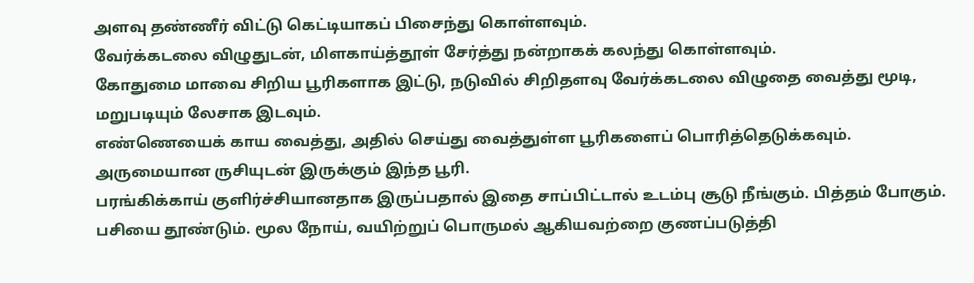அளவு தண்ணீர் விட்டு கெட்டியாகப் பிசைந்து கொள்ளவும்.
வேர்க்கடலை விழுதுடன், மிளகாய்த்தூள் சேர்த்து நன்றாகக் கலந்து கொள்ளவும்.
கோதுமை மாவை சிறிய பூரிகளாக இட்டு, நடுவில் சிறிதளவு வேர்க்கடலை விழுதை வைத்து மூடி, மறுபடியும் லேசாக இடவும்.
எண்ணெயைக் காய வைத்து, அதில் செய்து வைத்துள்ள பூரிகளைப் பொரித்தெடுக்கவும்.
அருமையான ருசியுடன் இருக்கும் இந்த பூரி.
பரங்கிக்காய் குளிர்ச்சியானதாக இருப்பதால் இதை சாப்பிட்டால் உடம்பு சூடு நீங்கும். பித்தம் போகும். பசியை தூண்டும். மூல நோய், வயிற்றுப் பொருமல் ஆகியவற்றை குணப்படுத்தி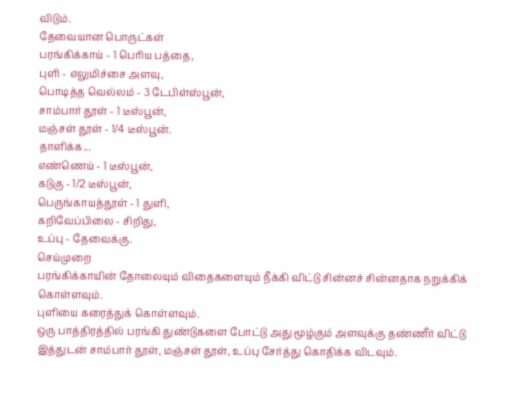விடும்.
தேவையான பொருட்கள்
பரங்கிக்காய் - 1 பெரிய பத்தை,
புளி - எலுமிச்சை அளவு,
பொடித்த வெல்லம் - 3 டேபிள்ஸ்பூன்,
சாம்பார் தூள் - 1 டீஸ்பூன்,
மஞ்சள் தூள் - 1/4 டீஸ்பூன்.
தாளிக்க...
எண்ணெய் - 1 டீஸ்பூன்,
கடுகு - 1/2 டீஸ்பூன்,
பெருங்காயத்தூள் - 1 துளி,
கறிவேப்பிலை - சிறிது,
உப்பு - தேவைக்கு.
செய்முறை
பரங்கிக்காயின் தோலையும் விதைகளையும் நீக்கி விட்டு சின்னச் சின்னதாக நறுக்கிக் கொள்ளவும்.
புளியை கரைத்துக் கொள்ளவும்.
ஒரு பாத்திரத்தில் பரங்கி துண்டுகளை போட்டு அது மூழ்கும் அளவுக்கு தண்ணீர் விட்டு இத்துடன் சாம்பார் தூள், மஞ்சள் தூள், உப்பு சேர்த்து கொதிக்க விடவும்.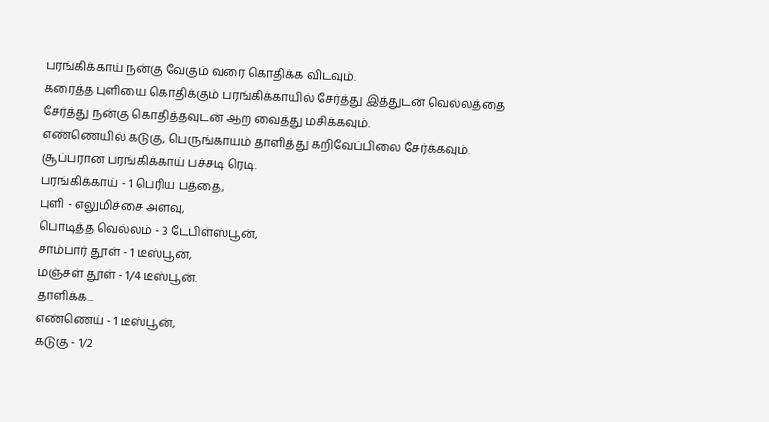பரங்கிக்காய் நன்கு வேகும் வரை கொதிக்க விடவும்.
கரைத்த புளியை கொதிக்கும் பரங்கிக்காயில் சேர்த்து இத்துடன் வெல்லத்தை சேர்த்து நன்கு கொதித்தவுடன் ஆற வைத்து மசிக்கவும்.
எண்ணெயில் கடுகு, பெருங்காயம் தாளித்து கறிவேப்பிலை சேர்க்கவும்.
சூப்பரான பரங்கிக்காய் பச்சடி ரெடி.
பரங்கிக்காய் - 1 பெரிய பத்தை,
புளி - எலுமிச்சை அளவு,
பொடித்த வெல்லம் - 3 டேபிள்ஸ்பூன்,
சாம்பார் தூள் - 1 டீஸ்பூன்,
மஞ்சள் தூள் - 1/4 டீஸ்பூன்.
தாளிக்க...
எண்ணெய் - 1 டீஸ்பூன்,
கடுகு - 1/2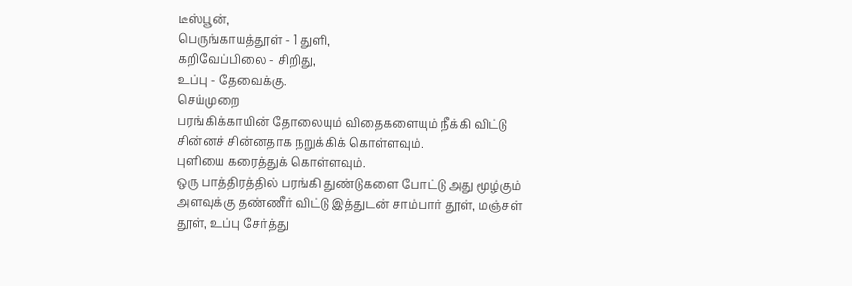டீஸ்பூன்,
பெருங்காயத்தூள் - 1 துளி,
கறிவேப்பிலை - சிறிது,
உப்பு - தேவைக்கு.
செய்முறை
பரங்கிக்காயின் தோலையும் விதைகளையும் நீக்கி விட்டு சின்னச் சின்னதாக நறுக்கிக் கொள்ளவும்.
புளியை கரைத்துக் கொள்ளவும்.
ஒரு பாத்திரத்தில் பரங்கி துண்டுகளை போட்டு அது மூழ்கும் அளவுக்கு தண்ணீர் விட்டு இத்துடன் சாம்பார் தூள், மஞ்சள் தூள், உப்பு சேர்த்து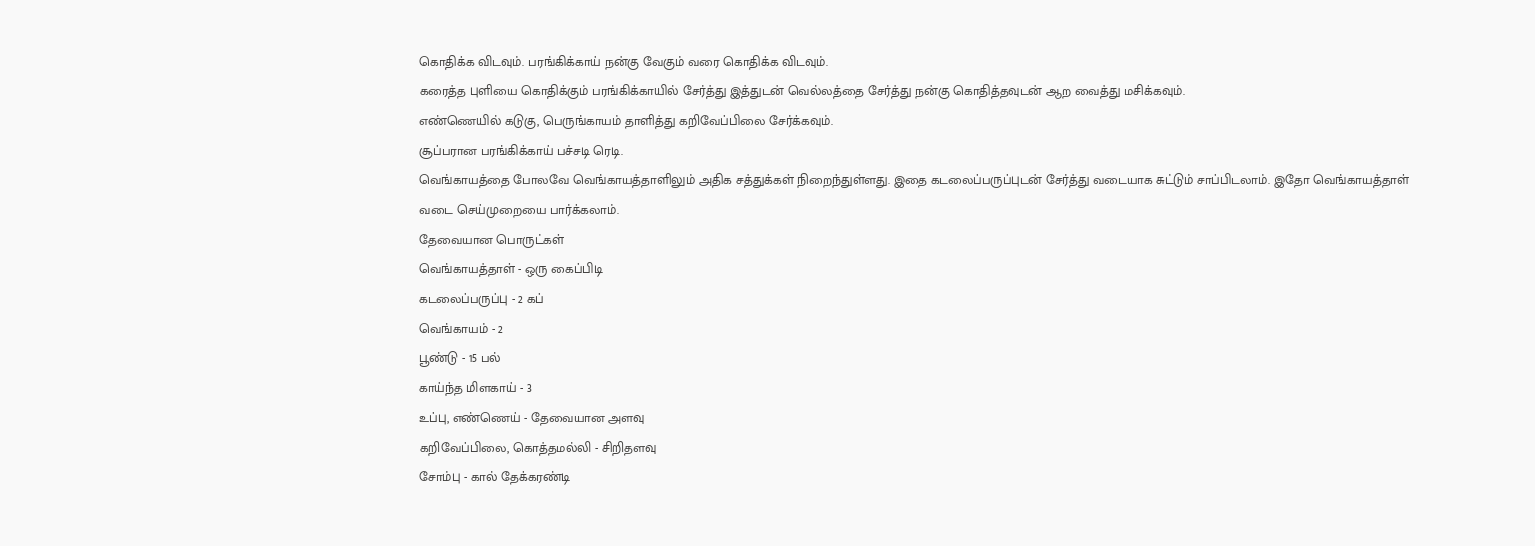கொதிக்க விடவும். பரங்கிக்காய் நன்கு வேகும் வரை கொதிக்க விடவும்.
கரைத்த புளியை கொதிக்கும் பரங்கிக்காயில் சேர்த்து இத்துடன் வெல்லத்தை சேர்த்து நன்கு கொதித்தவுடன் ஆற வைத்து மசிக்கவும்.
எண்ணெயில் கடுகு, பெருங்காயம் தாளித்து கறிவேப்பிலை சேர்க்கவும்.
சூப்பரான பரங்கிக்காய் பச்சடி ரெடி.
வெங்காயத்தை போலவே வெங்காயத்தாளிலும் அதிக சத்துக்கள் நிறைந்துள்ளது. இதை கடலைப்பருப்புடன் சேர்த்து வடையாக சுட்டும் சாப்பிடலாம். இதோ வெங்காயத்தாள் வடை செய்முறையை பார்க்கலாம்.
தேவையான பொருட்கள்
வெங்காயத்தாள் - ஒரு கைப்பிடி
கடலைப்பருப்பு - 2 கப்
வெங்காயம் - 2
பூண்டு - 15 பல்
காய்ந்த மிளகாய் - 3
உப்பு, எண்ணெய் - தேவையான அளவு
கறிவேப்பிலை, கொத்தமல்லி - சிறிதளவு
சோம்பு - கால் தேக்கரண்டி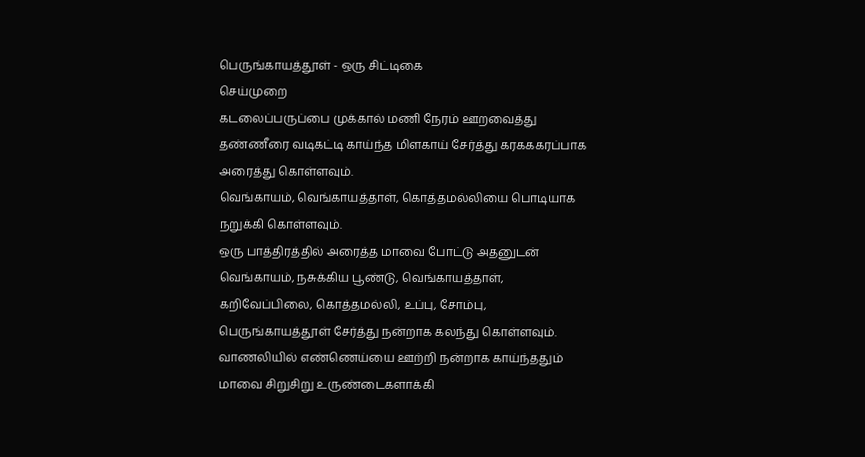பெருங்காயத்தூள் - ஒரு சிட்டிகை
செய்முறை
கடலைப்பருப்பை முக்கால் மணி நேரம் ஊறவைத்து தண்ணீரை வடிகட்டி காய்ந்த மிளகாய் சேர்த்து கரகககரப்பாக அரைத்து கொள்ளவும்.
வெங்காயம், வெங்காயத்தாள், கொத்தமல்லியை பொடியாக நறுக்கி கொள்ளவும்.
ஒரு பாத்திரத்தில் அரைத்த மாவை போட்டு அதனுடன் வெங்காயம், நசுக்கிய பூண்டு, வெங்காயத்தாள், கறிவேப்பிலை, கொத்தமல்லி, உப்பு, சோம்பு, பெருங்காயத்தூள் சேர்த்து நன்றாக கலந்து கொள்ளவும்.
வாணலியில் எண்ணெய்யை ஊற்றி நன்றாக காய்ந்ததும் மாவை சிறுசிறு உருண்டைகளாக்கி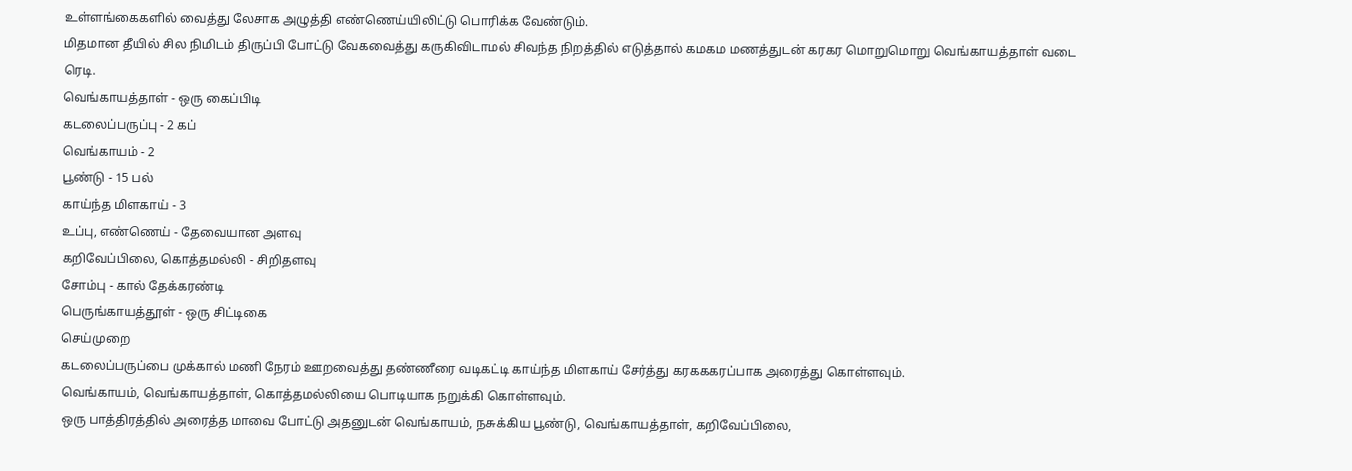உள்ளங்கைகளில் வைத்து லேசாக அழுத்தி எண்ணெய்யிலிட்டு பொரிக்க வேண்டும்.
மிதமான தீயில் சில நிமிடம் திருப்பி போட்டு வேகவைத்து கருகிவிடாமல் சிவந்த நிறத்தில் எடுத்தால் கமகம மணத்துடன் கரகர மொறுமொறு வெங்காயத்தாள் வடை ரெடி.
வெங்காயத்தாள் - ஒரு கைப்பிடி
கடலைப்பருப்பு - 2 கப்
வெங்காயம் - 2
பூண்டு - 15 பல்
காய்ந்த மிளகாய் - 3
உப்பு, எண்ணெய் - தேவையான அளவு
கறிவேப்பிலை, கொத்தமல்லி - சிறிதளவு
சோம்பு - கால் தேக்கரண்டி
பெருங்காயத்தூள் - ஒரு சிட்டிகை
செய்முறை
கடலைப்பருப்பை முக்கால் மணி நேரம் ஊறவைத்து தண்ணீரை வடிகட்டி காய்ந்த மிளகாய் சேர்த்து கரகககரப்பாக அரைத்து கொள்ளவும்.
வெங்காயம், வெங்காயத்தாள், கொத்தமல்லியை பொடியாக நறுக்கி கொள்ளவும்.
ஒரு பாத்திரத்தில் அரைத்த மாவை போட்டு அதனுடன் வெங்காயம், நசுக்கிய பூண்டு, வெங்காயத்தாள், கறிவேப்பிலை,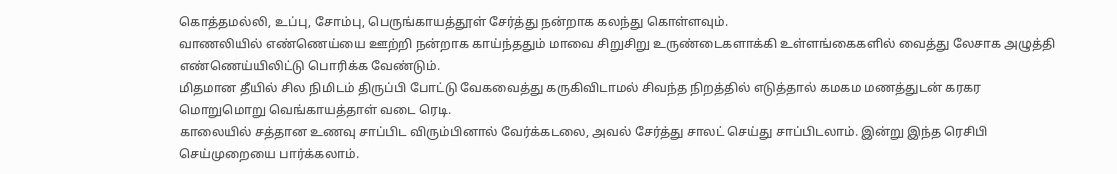கொத்தமல்லி, உப்பு, சோம்பு, பெருங்காயத்தூள் சேர்த்து நன்றாக கலந்து கொள்ளவும்.
வாணலியில் எண்ணெய்யை ஊற்றி நன்றாக காய்ந்ததும் மாவை சிறுசிறு உருண்டைகளாக்கி உள்ளங்கைகளில் வைத்து லேசாக அழுத்தி எண்ணெய்யிலிட்டு பொரிக்க வேண்டும்.
மிதமான தீயில் சில நிமிடம் திருப்பி போட்டு வேகவைத்து கருகிவிடாமல் சிவந்த நிறத்தில் எடுத்தால் கமகம மணத்துடன் கரகர மொறுமொறு வெங்காயத்தாள் வடை ரெடி.
காலையில் சத்தான உணவு சாப்பிட விரும்பினால் வேர்க்கடலை, அவல் சேர்த்து சாலட் செய்து சாப்பிடலாம். இன்று இந்த ரெசிபி செய்முறையை பார்க்கலாம்.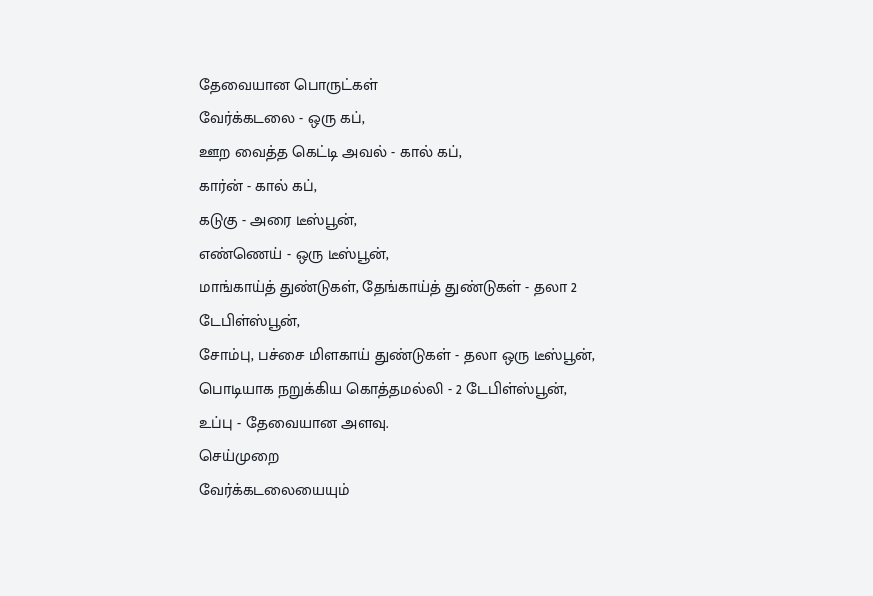தேவையான பொருட்கள்
வேர்க்கடலை - ஒரு கப்,
ஊற வைத்த கெட்டி அவல் - கால் கப்,
கார்ன் - கால் கப்,
கடுகு - அரை டீஸ்பூன்,
எண்ணெய் - ஒரு டீஸ்பூன்,
மாங்காய்த் துண்டுகள், தேங்காய்த் துண்டுகள் - தலா 2 டேபிள்ஸ்பூன்,
சோம்பு, பச்சை மிளகாய் துண்டுகள் - தலா ஒரு டீஸ்பூன்,
பொடியாக நறுக்கிய கொத்தமல்லி - 2 டேபிள்ஸ்பூன்,
உப்பு - தேவையான அளவு.
செய்முறை
வேர்க்கடலையையும்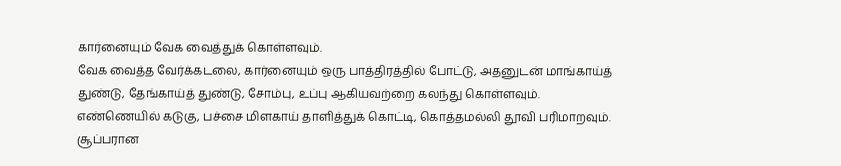கார்னையும் வேக வைத்துக் கொள்ளவும்.
வேக வைத்த வேர்க்கடலை, கார்னையும் ஒரு பாத்திரத்தில் போட்டு, அதனுடன் மாங்காய்த் துண்டு, தேங்காய்த் துண்டு, சோம்பு, உப்பு ஆகியவற்றை கலந்து கொள்ளவும்.
எண்ணெயில் கடுகு, பச்சை மிளகாய் தாளித்துக் கொட்டி, கொத்தமல்லி தூவி பரிமாறவும்.
சூப்பரான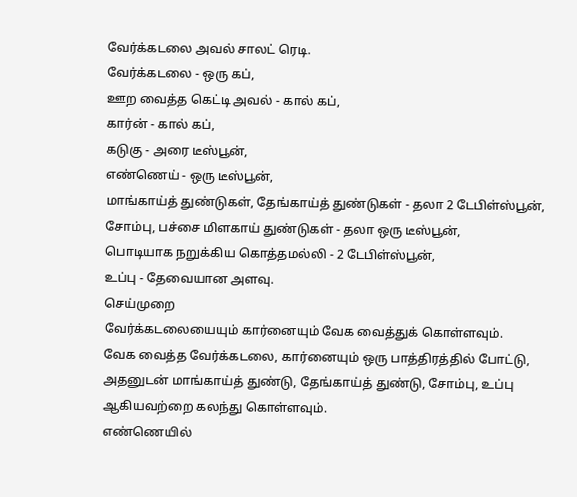வேர்க்கடலை அவல் சாலட் ரெடி.
வேர்க்கடலை - ஒரு கப்,
ஊற வைத்த கெட்டி அவல் - கால் கப்,
கார்ன் - கால் கப்,
கடுகு - அரை டீஸ்பூன்,
எண்ணெய் - ஒரு டீஸ்பூன்,
மாங்காய்த் துண்டுகள், தேங்காய்த் துண்டுகள் - தலா 2 டேபிள்ஸ்பூன்,
சோம்பு, பச்சை மிளகாய் துண்டுகள் - தலா ஒரு டீஸ்பூன்,
பொடியாக நறுக்கிய கொத்தமல்லி - 2 டேபிள்ஸ்பூன்,
உப்பு - தேவையான அளவு.
செய்முறை
வேர்க்கடலையையும் கார்னையும் வேக வைத்துக் கொள்ளவும்.
வேக வைத்த வேர்க்கடலை, கார்னையும் ஒரு பாத்திரத்தில் போட்டு, அதனுடன் மாங்காய்த் துண்டு, தேங்காய்த் துண்டு, சோம்பு, உப்பு ஆகியவற்றை கலந்து கொள்ளவும்.
எண்ணெயில்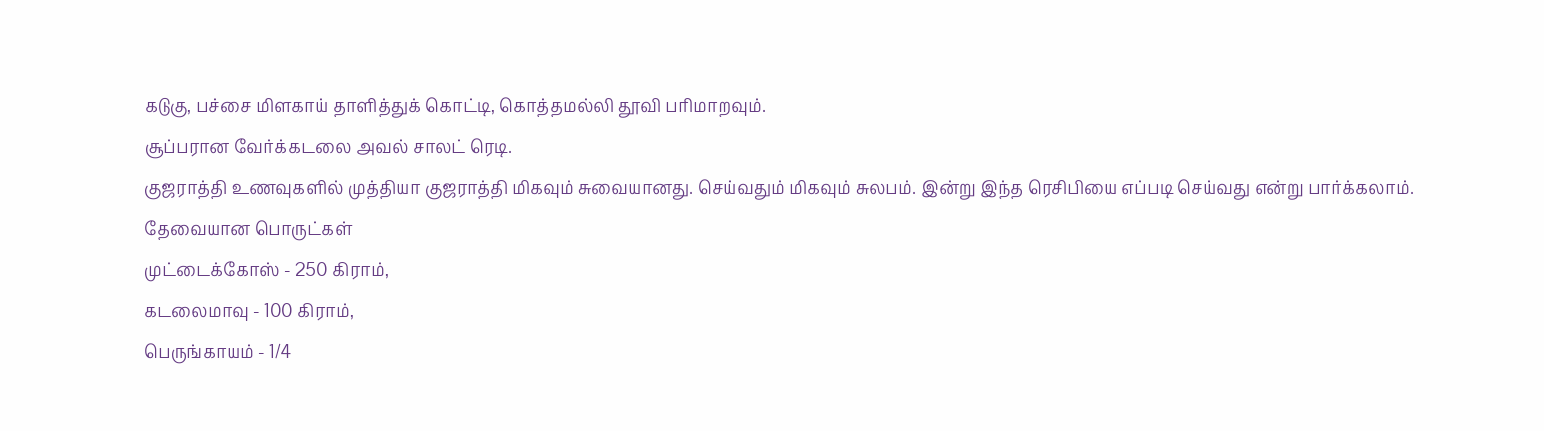கடுகு, பச்சை மிளகாய் தாளித்துக் கொட்டி, கொத்தமல்லி தூவி பரிமாறவும்.
சூப்பரான வேர்க்கடலை அவல் சாலட் ரெடி.
குஜராத்தி உணவுகளில் முத்தியா குஜராத்தி மிகவும் சுவையானது. செய்வதும் மிகவும் சுலபம். இன்று இந்த ரெசிபியை எப்படி செய்வது என்று பார்க்கலாம்.
தேவையான பொருட்கள்
முட்டைக்கோஸ் - 250 கிராம்,
கடலைமாவு - 100 கிராம்,
பெருங்காயம் - 1/4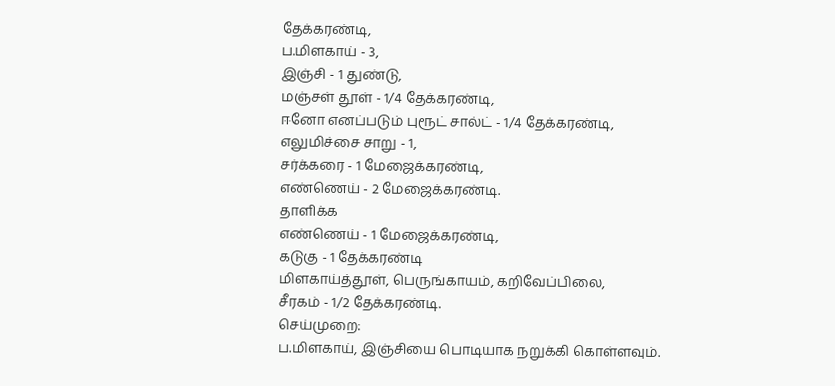தேக்கரண்டி,
ப.மிளகாய் - 3,
இஞ்சி - 1 துண்டு,
மஞ்சள் தூள் - 1/4 தேக்கரண்டி,
ஈனோ எனப்படும் புரூட் சால்ட் - 1/4 தேக்கரண்டி,
எலுமிச்சை சாறு - 1,
சர்க்கரை - 1 மேஜைக்கரண்டி,
எண்ணெய் - 2 மேஜைக்கரண்டி.
தாளிக்க
எண்ணெய் - 1 மேஜைக்கரண்டி,
கடுகு - 1 தேக்கரண்டி
மிளகாய்த்தூள், பெருங்காயம், கறிவேப்பிலை,
சீரகம் - 1/2 தேக்கரண்டி.
செய்முறை:
ப.மிளகாய், இஞ்சியை பொடியாக நறுக்கி கொள்ளவும்.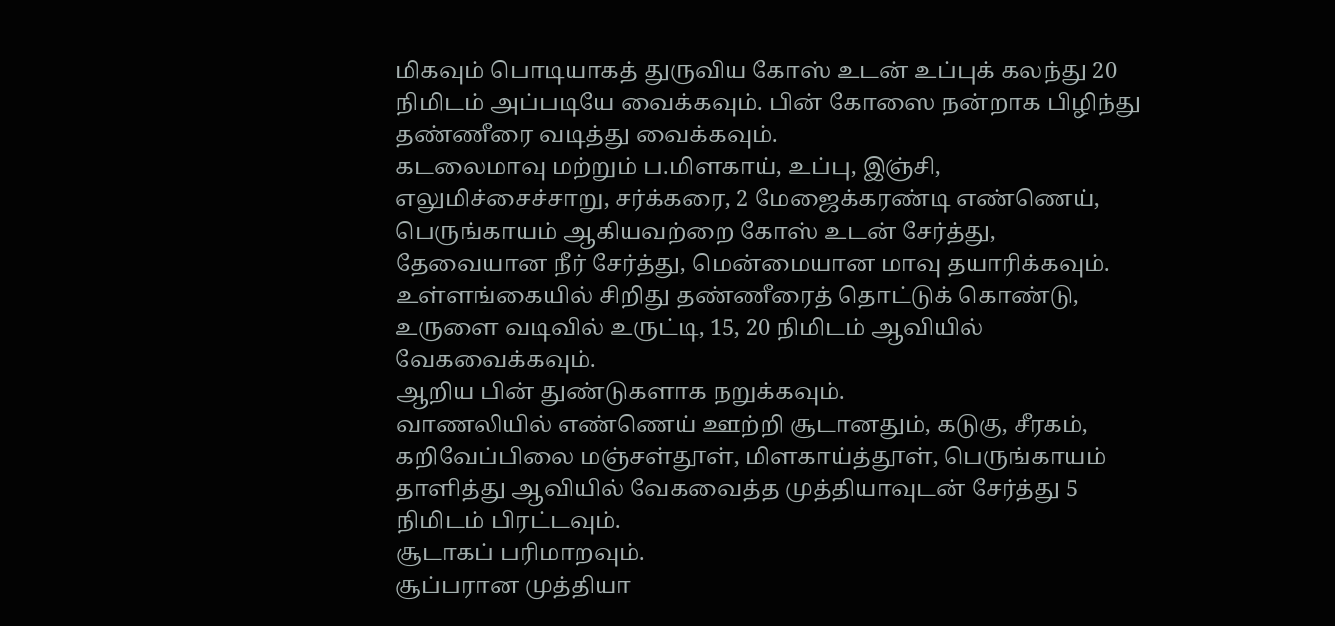மிகவும் பொடியாகத் துருவிய கோஸ் உடன் உப்புக் கலந்து 20 நிமிடம் அப்படியே வைக்கவும். பின் கோஸை நன்றாக பிழிந்து தண்ணீரை வடித்து வைக்கவும்.
கடலைமாவு மற்றும் ப.மிளகாய், உப்பு, இஞ்சி, எலுமிச்சைச்சாறு, சர்க்கரை, 2 மேஜைக்கரண்டி எண்ணெய், பெருங்காயம் ஆகியவற்றை கோஸ் உடன் சேர்த்து, தேவையான நீர் சேர்த்து, மென்மையான மாவு தயாரிக்கவும்.
உள்ளங்கையில் சிறிது தண்ணீரைத் தொட்டுக் கொண்டு, உருளை வடிவில் உருட்டி, 15, 20 நிமிடம் ஆவியில் வேகவைக்கவும்.
ஆறிய பின் துண்டுகளாக நறுக்கவும்.
வாணலியில் எண்ணெய் ஊற்றி சூடானதும், கடுகு, சீரகம், கறிவேப்பிலை மஞ்சள்தூள், மிளகாய்த்தூள், பெருங்காயம் தாளித்து ஆவியில் வேகவைத்த முத்தியாவுடன் சேர்த்து 5 நிமிடம் பிரட்டவும்.
சூடாகப் பரிமாறவும்.
சூப்பரான முத்தியா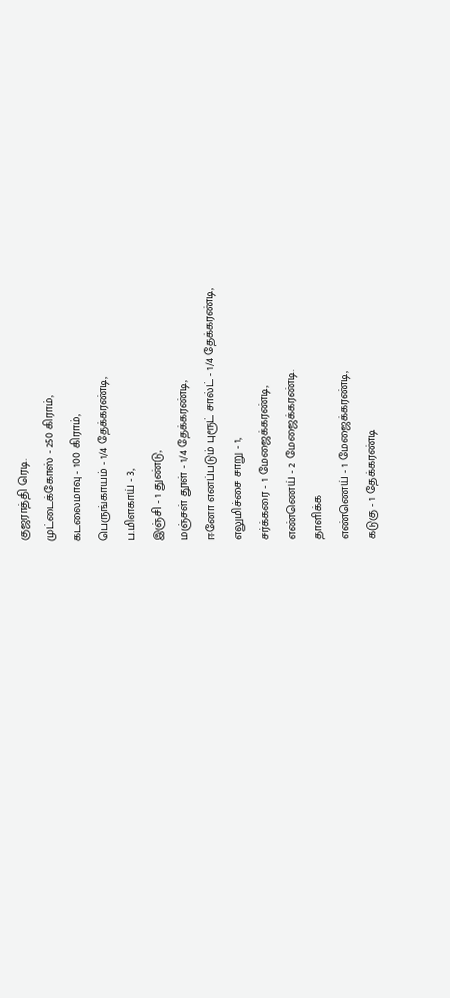குஜராத்தி ரெடி.
முட்டைக்கோஸ் - 250 கிராம்,
கடலைமாவு - 100 கிராம்,
பெருங்காயம் - 1/4 தேக்கரண்டி,
ப.மிளகாய் - 3,
இஞ்சி - 1 துண்டு,
மஞ்சள் தூள் - 1/4 தேக்கரண்டி,
ஈனோ எனப்படும் புரூட் சால்ட் - 1/4 தேக்கரண்டி,
எலுமிச்சை சாறு - 1,
சர்க்கரை - 1 மேஜைக்கரண்டி,
எண்ணெய் - 2 மேஜைக்கரண்டி.
தாளிக்க
எண்ணெய் - 1 மேஜைக்கரண்டி,
கடுகு - 1 தேக்கரண்டி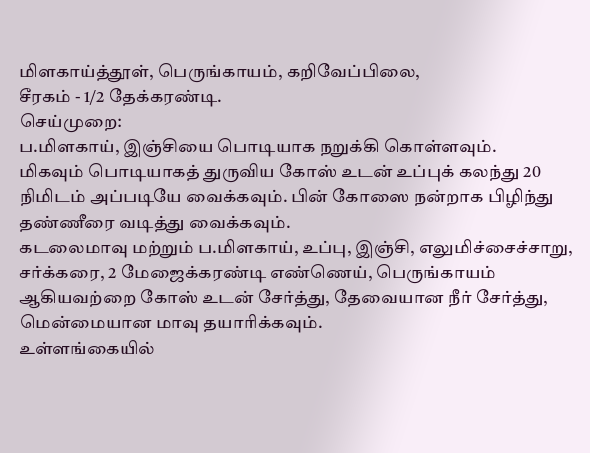மிளகாய்த்தூள், பெருங்காயம், கறிவேப்பிலை,
சீரகம் - 1/2 தேக்கரண்டி.
செய்முறை:
ப.மிளகாய், இஞ்சியை பொடியாக நறுக்கி கொள்ளவும்.
மிகவும் பொடியாகத் துருவிய கோஸ் உடன் உப்புக் கலந்து 20 நிமிடம் அப்படியே வைக்கவும். பின் கோஸை நன்றாக பிழிந்து தண்ணீரை வடித்து வைக்கவும்.
கடலைமாவு மற்றும் ப.மிளகாய், உப்பு, இஞ்சி, எலுமிச்சைச்சாறு, சர்க்கரை, 2 மேஜைக்கரண்டி எண்ணெய், பெருங்காயம் ஆகியவற்றை கோஸ் உடன் சேர்த்து, தேவையான நீர் சேர்த்து, மென்மையான மாவு தயாரிக்கவும்.
உள்ளங்கையில்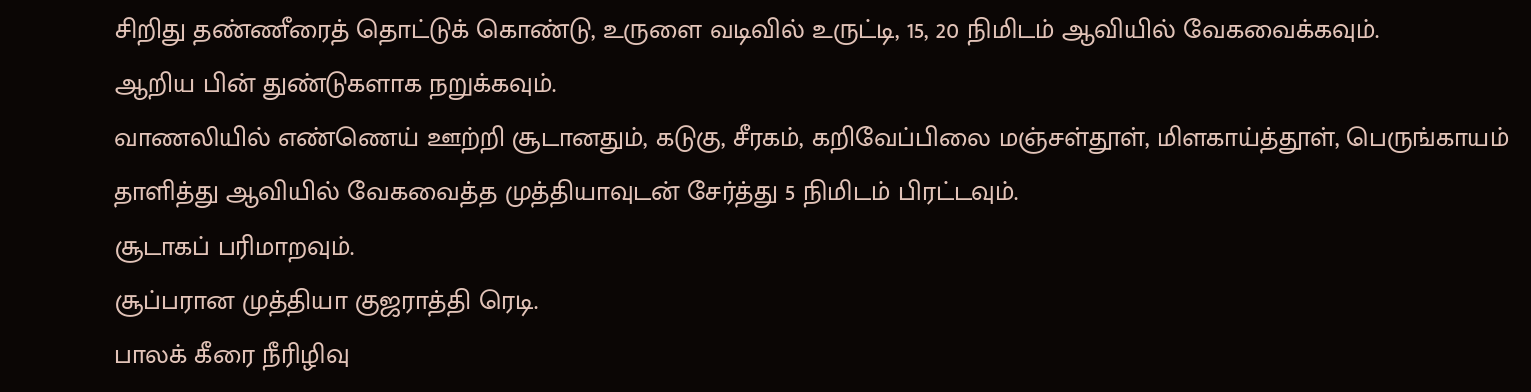சிறிது தண்ணீரைத் தொட்டுக் கொண்டு, உருளை வடிவில் உருட்டி, 15, 20 நிமிடம் ஆவியில் வேகவைக்கவும்.
ஆறிய பின் துண்டுகளாக நறுக்கவும்.
வாணலியில் எண்ணெய் ஊற்றி சூடானதும், கடுகு, சீரகம், கறிவேப்பிலை மஞ்சள்தூள், மிளகாய்த்தூள், பெருங்காயம் தாளித்து ஆவியில் வேகவைத்த முத்தியாவுடன் சேர்த்து 5 நிமிடம் பிரட்டவும்.
சூடாகப் பரிமாறவும்.
சூப்பரான முத்தியா குஜராத்தி ரெடி.
பாலக் கீரை நீரிழிவு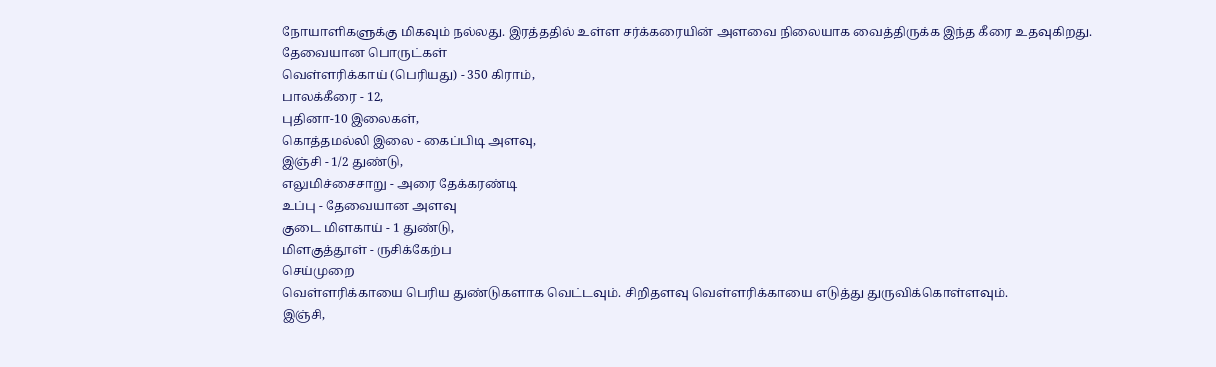நோயாளிகளுக்கு மிகவும் நல்லது. இரத்ததில் உள்ள சர்க்கரையின் அளவை நிலையாக வைத்திருக்க இந்த கீரை உதவுகிறது.
தேவையான பொருட்கள்
வெள்ளரிக்காய் (பெரியது) - 350 கிராம்,
பாலக்கீரை - 12,
புதினா-10 இலைகள்,
கொத்தமல்லி இலை - கைப்பிடி அளவு,
இஞ்சி - 1/2 துண்டு,
எலுமிச்சைசாறு - அரை தேக்கரண்டி
உப்பு - தேவையான அளவு
குடை மிளகாய் - 1 துண்டு,
மிளகுத்தூள் - ருசிக்கேற்ப
செய்முறை
வெள்ளரிக்காயை பெரிய துண்டுகளாக வெட்டவும். சிறிதளவு வெள்ளரிக்காயை எடுத்து துருவிக்கொள்ளவும்.
இஞ்சி,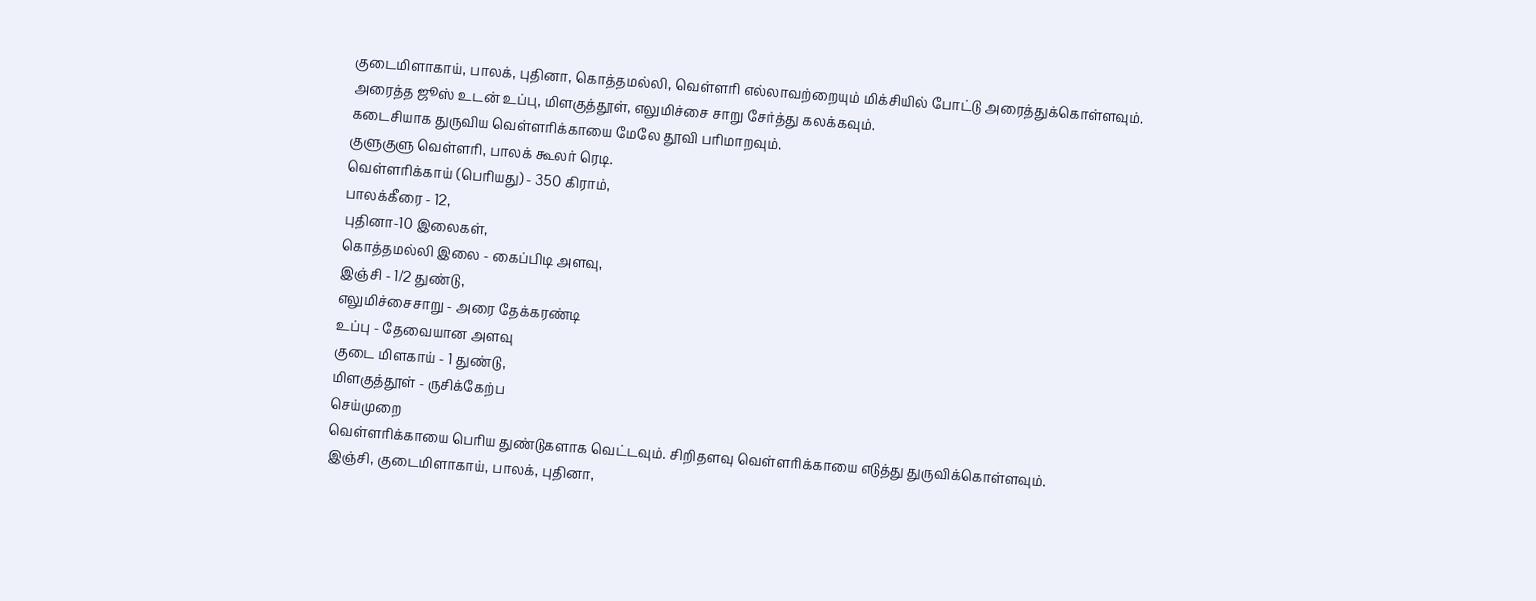குடைமிளாகாய், பாலக், புதினா, கொத்தமல்லி, வெள்ளரி எல்லாவற்றையும் மிக்சியில் போட்டு அரைத்துக்கொள்ளவும்.
அரைத்த ஜூஸ் உடன் உப்பு, மிளகுத்தூள், எலுமிச்சை சாறு சேர்த்து கலக்கவும்.
கடைசியாக துருவிய வெள்ளரிக்காயை மேலே தூவி பரிமாறவும்.
குளுகுளு வெள்ளரி, பாலக் கூலர் ரெடி.
வெள்ளரிக்காய் (பெரியது) - 350 கிராம்,
பாலக்கீரை - 12,
புதினா-10 இலைகள்,
கொத்தமல்லி இலை - கைப்பிடி அளவு,
இஞ்சி - 1/2 துண்டு,
எலுமிச்சைசாறு - அரை தேக்கரண்டி
உப்பு - தேவையான அளவு
குடை மிளகாய் - 1 துண்டு,
மிளகுத்தூள் - ருசிக்கேற்ப
செய்முறை
வெள்ளரிக்காயை பெரிய துண்டுகளாக வெட்டவும். சிறிதளவு வெள்ளரிக்காயை எடுத்து துருவிக்கொள்ளவும்.
இஞ்சி, குடைமிளாகாய், பாலக், புதினா,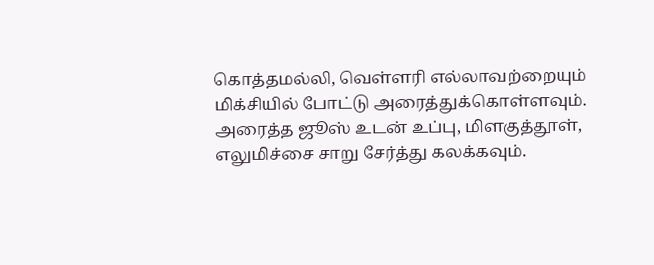கொத்தமல்லி, வெள்ளரி எல்லாவற்றையும் மிக்சியில் போட்டு அரைத்துக்கொள்ளவும்.
அரைத்த ஜூஸ் உடன் உப்பு, மிளகுத்தூள், எலுமிச்சை சாறு சேர்த்து கலக்கவும்.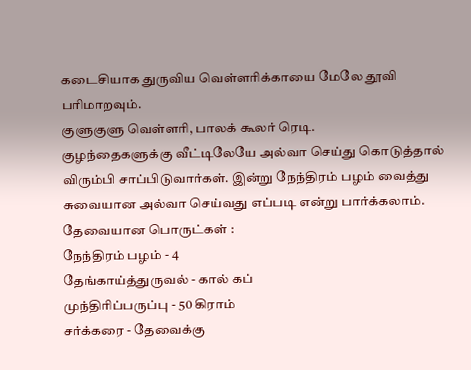கடைசியாக துருவிய வெள்ளரிக்காயை மேலே தூவி பரிமாறவும்.
குளுகுளு வெள்ளரி, பாலக் கூலர் ரெடி.
குழந்தைகளுக்கு வீட்டிலேயே அல்வா செய்து கொடுத்தால் விரும்பி சாப்பிடுவார்கள். இன்று நேந்திரம் பழம் வைத்து சுவையான அல்வா செய்வது எப்படி என்று பார்க்கலாம்.
தேவையான பொருட்கள் :
நேந்திரம் பழம் - 4
தேங்காய்த்துருவல் - கால் கப்
முந்திரிப்பருப்பு - 50 கிராம்
சர்க்கரை - தேவைக்கு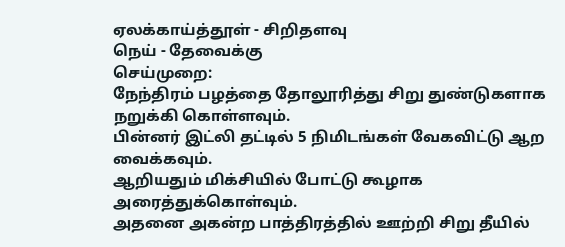ஏலக்காய்த்தூள் - சிறிதளவு
நெய் - தேவைக்கு
செய்முறை:
நேந்திரம் பழத்தை தோலூரித்து சிறு துண்டுகளாக நறுக்கி கொள்ளவும்.
பின்னர் இட்லி தட்டில் 5 நிமிடங்கள் வேகவிட்டு ஆற வைக்கவும்.
ஆறியதும் மிக்சியில் போட்டு கூழாக அரைத்துக்கொள்வும்.
அதனை அகன்ற பாத்திரத்தில் ஊற்றி சிறு தீயில்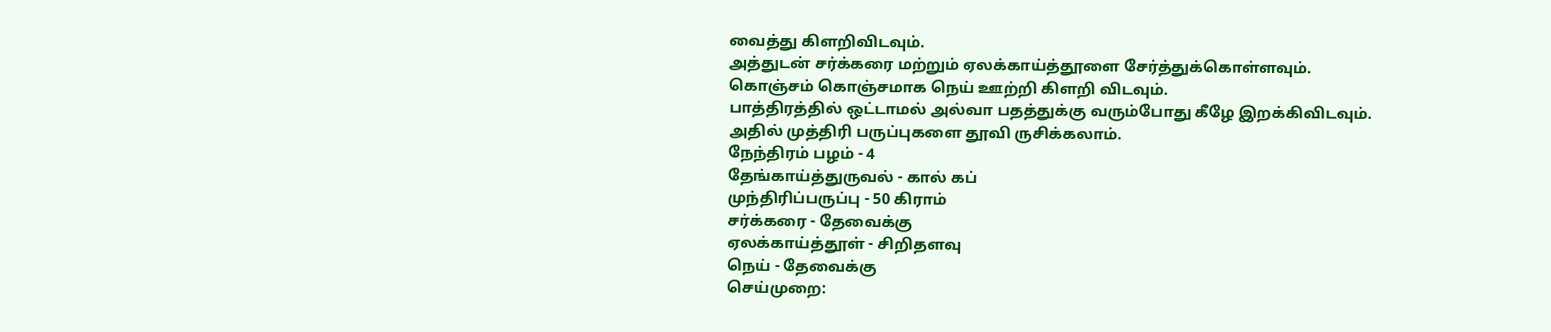வைத்து கிளறிவிடவும்.
அத்துடன் சர்க்கரை மற்றும் ஏலக்காய்த்தூளை சேர்த்துக்கொள்ளவும்.
கொஞ்சம் கொஞ்சமாக நெய் ஊற்றி கிளறி விடவும்.
பாத்திரத்தில் ஒட்டாமல் அல்வா பதத்துக்கு வரும்போது கீழே இறக்கிவிடவும்.
அதில் முத்திரி பருப்புகளை தூவி ருசிக்கலாம்.
நேந்திரம் பழம் - 4
தேங்காய்த்துருவல் - கால் கப்
முந்திரிப்பருப்பு - 50 கிராம்
சர்க்கரை - தேவைக்கு
ஏலக்காய்த்தூள் - சிறிதளவு
நெய் - தேவைக்கு
செய்முறை: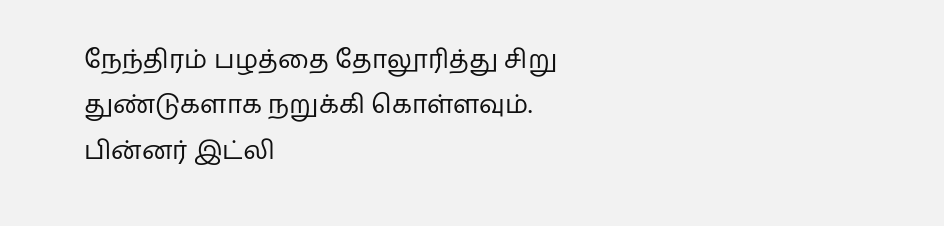நேந்திரம் பழத்தை தோலூரித்து சிறு துண்டுகளாக நறுக்கி கொள்ளவும்.
பின்னர் இட்லி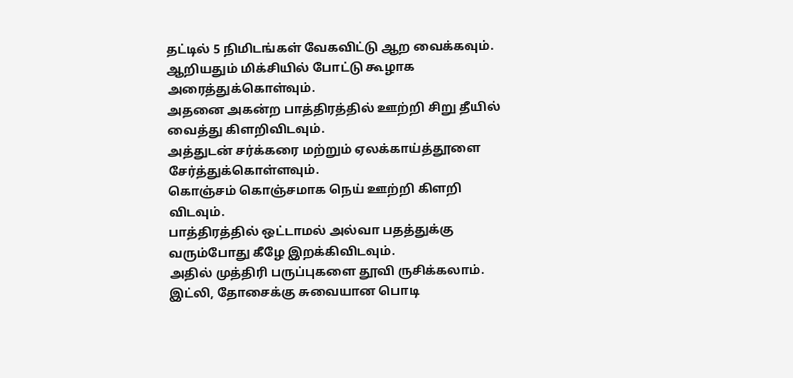தட்டில் 5 நிமிடங்கள் வேகவிட்டு ஆற வைக்கவும்.
ஆறியதும் மிக்சியில் போட்டு கூழாக அரைத்துக்கொள்வும்.
அதனை அகன்ற பாத்திரத்தில் ஊற்றி சிறு தீயில் வைத்து கிளறிவிடவும்.
அத்துடன் சர்க்கரை மற்றும் ஏலக்காய்த்தூளை சேர்த்துக்கொள்ளவும்.
கொஞ்சம் கொஞ்சமாக நெய் ஊற்றி கிளறி விடவும்.
பாத்திரத்தில் ஒட்டாமல் அல்வா பதத்துக்கு வரும்போது கீழே இறக்கிவிடவும்.
அதில் முத்திரி பருப்புகளை தூவி ருசிக்கலாம்.
இட்லி, தோசைக்கு சுவையான பொடி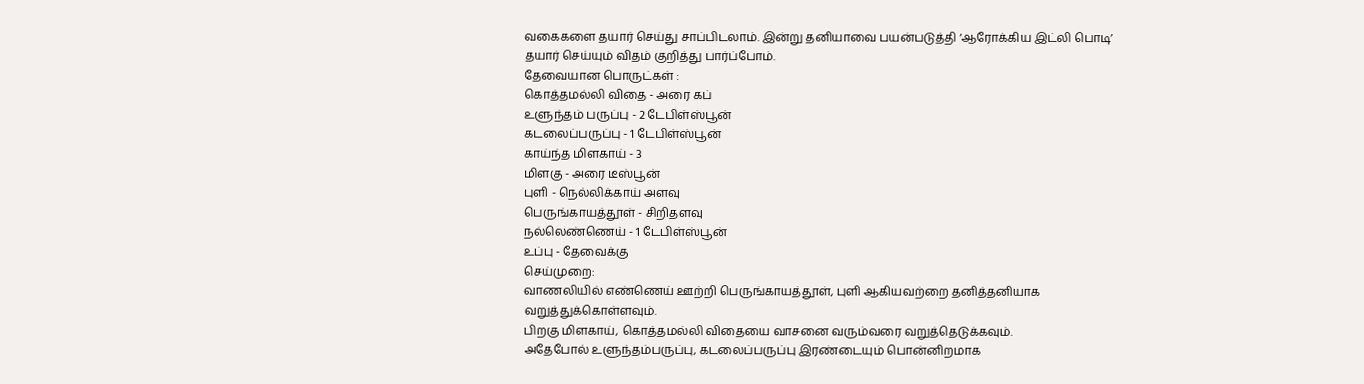வகைகளை தயார் செய்து சாப்பிடலாம். இன்று தனியாவை பயன்படுத்தி ‘ஆரோக்கிய இட்லி பொடி’ தயார் செய்யும் விதம் குறித்து பார்ப்போம்.
தேவையான பொருட்கள் :
கொத்தமல்லி விதை - அரை கப்
உளுந்தம் பருப்பு - 2 டேபிள்ஸ்பூன்
கடலைப்பருப்பு - 1 டேபிள்ஸ்பூன்
காய்ந்த மிளகாய் - 3
மிளகு - அரை டீஸ்பூன்
புளி - நெல்லிக்காய் அளவு
பெருங்காயத்தூள் - சிறிதளவு
நல்லெண்ணெய் - 1 டேபிள்ஸ்பூன்
உப்பு - தேவைக்கு
செய்முறை:
வாணலியில் எண்ணெய் ஊற்றி பெருங்காயத்தூள், புளி ஆகியவற்றை தனித்தனியாக வறுத்துக்கொள்ளவும்.
பிறகு மிளகாய், கொத்தமல்லி விதையை வாசனை வரும்வரை வறுத்தெடுக்கவும்.
அதேபோல் உளுந்தம்பருப்பு, கடலைப்பருப்பு இரண்டையும் பொன்னிறமாக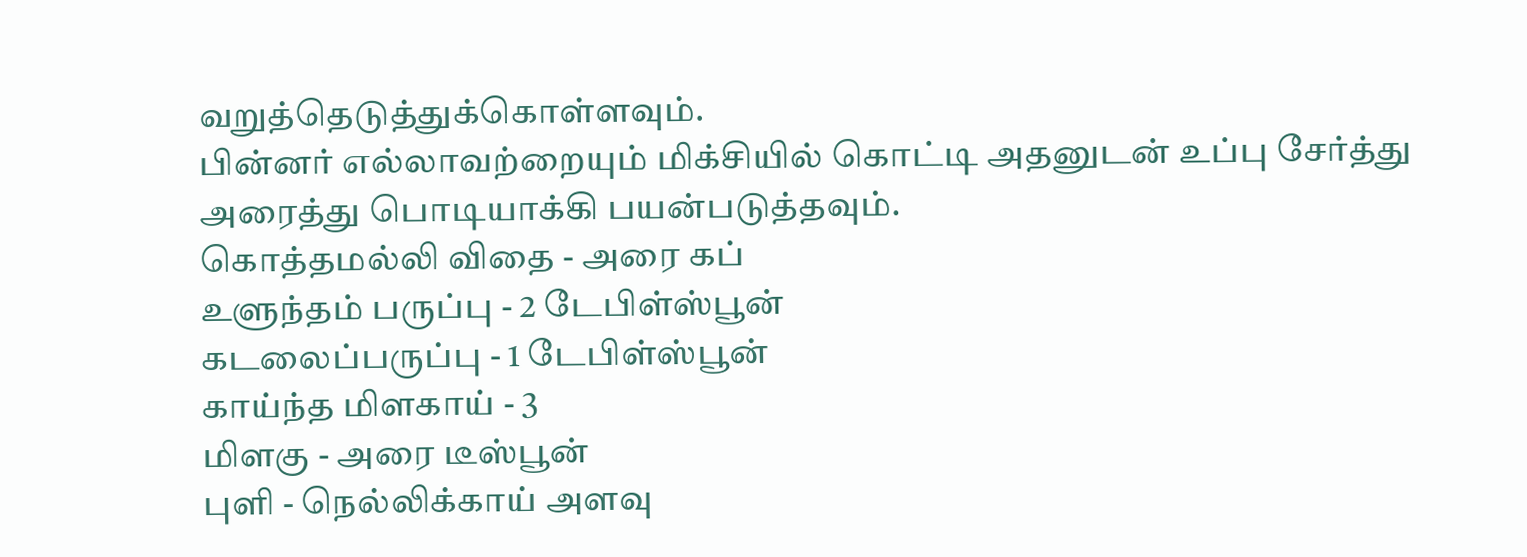வறுத்தெடுத்துக்கொள்ளவும்.
பின்னர் எல்லாவற்றையும் மிக்சியில் கொட்டி அதனுடன் உப்பு சேர்த்து அரைத்து பொடியாக்கி பயன்படுத்தவும்.
கொத்தமல்லி விதை - அரை கப்
உளுந்தம் பருப்பு - 2 டேபிள்ஸ்பூன்
கடலைப்பருப்பு - 1 டேபிள்ஸ்பூன்
காய்ந்த மிளகாய் - 3
மிளகு - அரை டீஸ்பூன்
புளி - நெல்லிக்காய் அளவு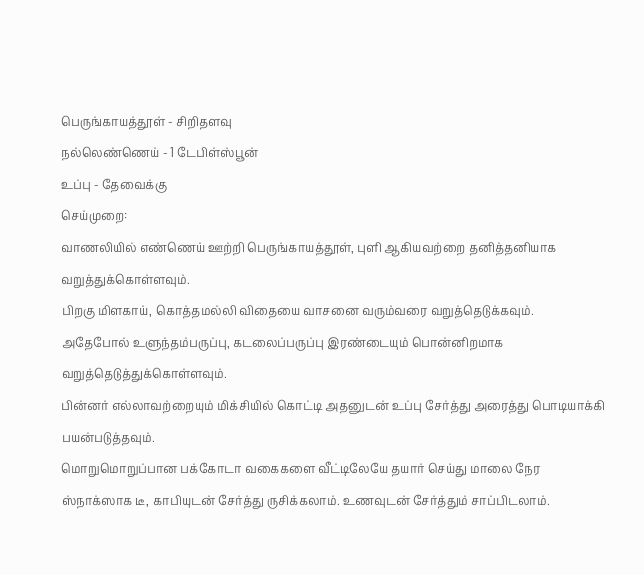பெருங்காயத்தூள் - சிறிதளவு
நல்லெண்ணெய் - 1 டேபிள்ஸ்பூன்
உப்பு - தேவைக்கு
செய்முறை:
வாணலியில் எண்ணெய் ஊற்றி பெருங்காயத்தூள், புளி ஆகியவற்றை தனித்தனியாக வறுத்துக்கொள்ளவும்.
பிறகு மிளகாய், கொத்தமல்லி விதையை வாசனை வரும்வரை வறுத்தெடுக்கவும்.
அதேபோல் உளுந்தம்பருப்பு, கடலைப்பருப்பு இரண்டையும் பொன்னிறமாக வறுத்தெடுத்துக்கொள்ளவும்.
பின்னர் எல்லாவற்றையும் மிக்சியில் கொட்டி அதனுடன் உப்பு சேர்த்து அரைத்து பொடியாக்கி பயன்படுத்தவும்.
மொறுமொறுப்பான பக்கோடா வகைகளை வீட்டிலேயே தயார் செய்து மாலை நேர ஸ்நாக்ஸாக டீ, காபியுடன் சேர்த்து ருசிக்கலாம். உணவுடன் சேர்த்தும் சாப்பிடலாம்.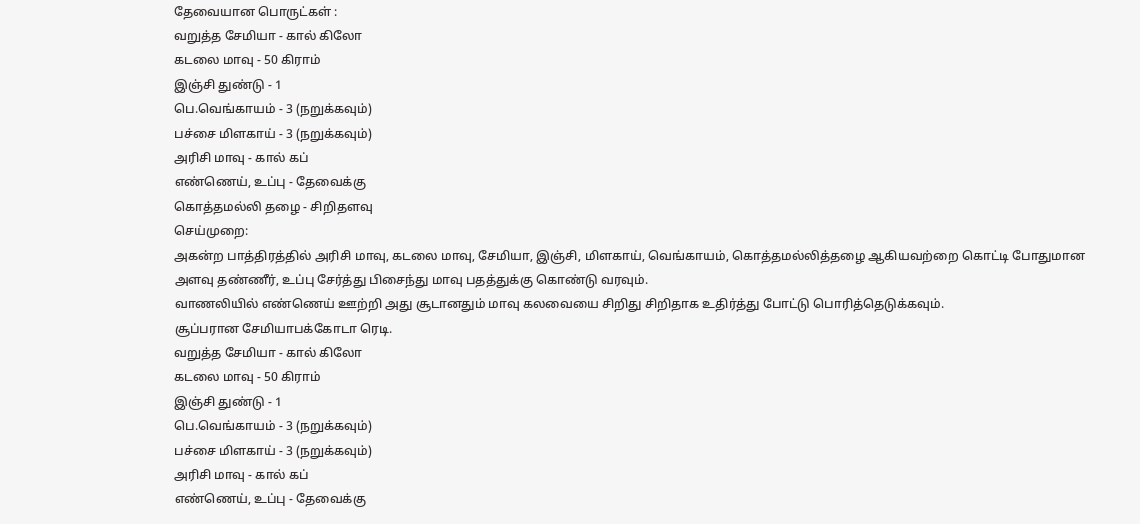தேவையான பொருட்கள் :
வறுத்த சேமியா - கால் கிலோ
கடலை மாவு - 50 கிராம்
இஞ்சி துண்டு - 1
பெ.வெங்காயம் - 3 (நறுக்கவும்)
பச்சை மிளகாய் - 3 (நறுக்கவும்)
அரிசி மாவு - கால் கப்
எண்ணெய், உப்பு - தேவைக்கு
கொத்தமல்லி தழை - சிறிதளவு
செய்முறை:
அகன்ற பாத்திரத்தில் அரிசி மாவு, கடலை மாவு, சேமியா, இஞ்சி, மிளகாய், வெங்காயம், கொத்தமல்லித்தழை ஆகியவற்றை கொட்டி போதுமான அளவு தண்ணீர், உப்பு சேர்த்து பிசைந்து மாவு பதத்துக்கு கொண்டு வரவும்.
வாணலியில் எண்ணெய் ஊற்றி அது சூடானதும் மாவு கலவையை சிறிது சிறிதாக உதிர்த்து போட்டு பொரித்தெடுக்கவும்.
சூப்பரான சேமியாபக்கோடா ரெடி.
வறுத்த சேமியா - கால் கிலோ
கடலை மாவு - 50 கிராம்
இஞ்சி துண்டு - 1
பெ.வெங்காயம் - 3 (நறுக்கவும்)
பச்சை மிளகாய் - 3 (நறுக்கவும்)
அரிசி மாவு - கால் கப்
எண்ணெய், உப்பு - தேவைக்கு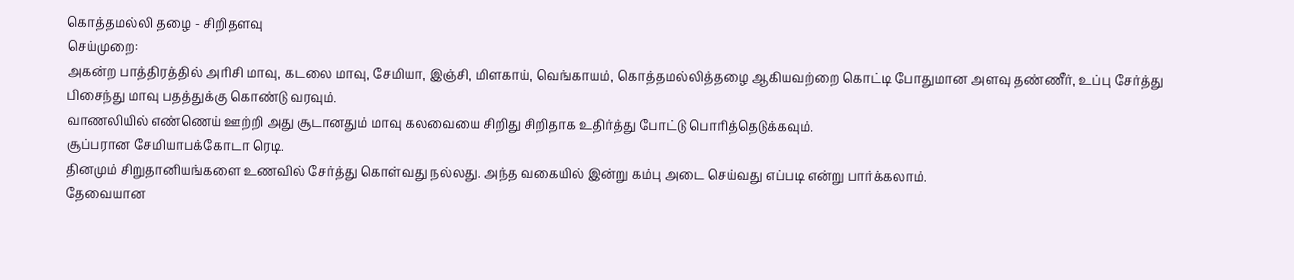கொத்தமல்லி தழை - சிறிதளவு
செய்முறை:
அகன்ற பாத்திரத்தில் அரிசி மாவு, கடலை மாவு, சேமியா, இஞ்சி, மிளகாய், வெங்காயம், கொத்தமல்லித்தழை ஆகியவற்றை கொட்டி போதுமான அளவு தண்ணீர், உப்பு சேர்த்து பிசைந்து மாவு பதத்துக்கு கொண்டு வரவும்.
வாணலியில் எண்ணெய் ஊற்றி அது சூடானதும் மாவு கலவையை சிறிது சிறிதாக உதிர்த்து போட்டு பொரித்தெடுக்கவும்.
சூப்பரான சேமியாபக்கோடா ரெடி.
தினமும் சிறுதானியங்களை உணவில் சேர்த்து கொள்வது நல்லது. அந்த வகையில் இன்று கம்பு அடை செய்வது எப்படி என்று பார்க்கலாம்.
தேவையான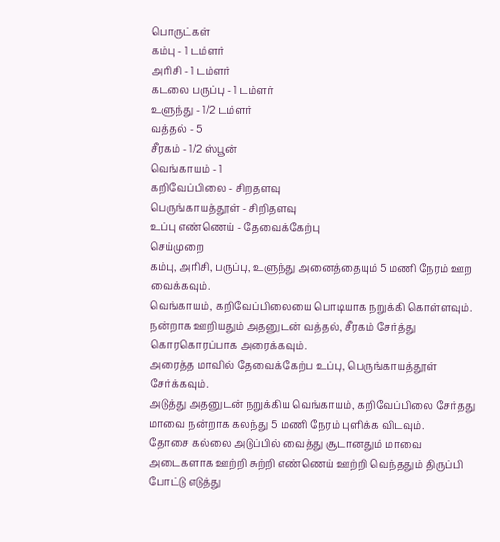பொருட்கள்
கம்பு - 1 டம்ளர்
அரிசி - 1 டம்ளர்
கடலை பருப்பு - 1 டம்ளர்
உளுந்து - 1/2 டம்ளர்
வத்தல் - 5
சீரகம் - 1/2 ஸ்பூன்
வெங்காயம் - 1
கறிவேப்பிலை - சிறதளவு
பெருங்காயத்தூள் - சிறிதளவு
உப்பு எண்ணெய் - தேவைக்கேற்பு
செய்முறை
கம்பு, அரிசி, பருப்பு, உளுந்து அனைத்தையும் 5 மணி நேரம் ஊற வைக்கவும்.
வெங்காயம், கறிவேப்பிலையை பொடியாக நறுக்கி கொள்ளவும்.
நன்றாக ஊறியதும் அதனுடன் வத்தல், சீரகம் சேர்த்து கொரகொரப்பாக அரைக்கவும்.
அரைத்த மாவில் தேவைக்கேற்ப உப்பு, பெருங்காயத்தூள் சேர்க்கவும்.
அடுத்து அதனுடன் நறுக்கிய வெங்காயம், கறிவேப்பிலை சேர்தது மாவை நன்றாக கலந்து 5 மணி நேரம் புளிக்க விடவும்.
தோசை கல்லை அடுப்பில் வைத்து சூடானதும் மாவை அடைகளாக ஊற்றி சுற்றி எண்ணெய் ஊற்றி வெந்ததும் திருப்பி போட்டு எடுத்து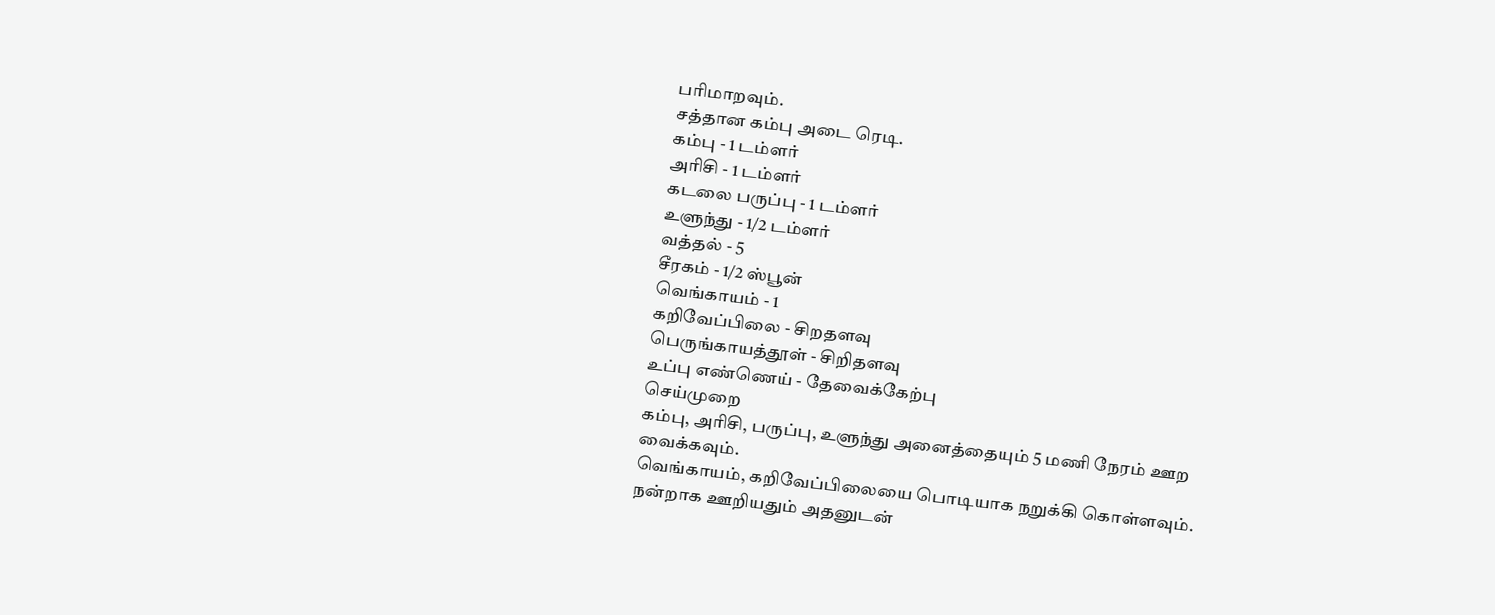பரிமாறவும்.
சத்தான கம்பு அடை ரெடி.
கம்பு - 1 டம்ளர்
அரிசி - 1 டம்ளர்
கடலை பருப்பு - 1 டம்ளர்
உளுந்து - 1/2 டம்ளர்
வத்தல் - 5
சீரகம் - 1/2 ஸ்பூன்
வெங்காயம் - 1
கறிவேப்பிலை - சிறதளவு
பெருங்காயத்தூள் - சிறிதளவு
உப்பு எண்ணெய் - தேவைக்கேற்பு
செய்முறை
கம்பு, அரிசி, பருப்பு, உளுந்து அனைத்தையும் 5 மணி நேரம் ஊற வைக்கவும்.
வெங்காயம், கறிவேப்பிலையை பொடியாக நறுக்கி கொள்ளவும்.
நன்றாக ஊறியதும் அதனுடன்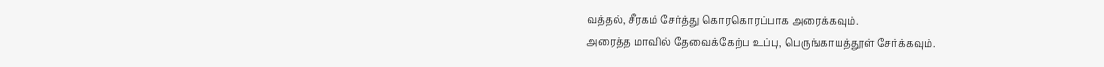வத்தல், சீரகம் சேர்த்து கொரகொரப்பாக அரைக்கவும்.
அரைத்த மாவில் தேவைக்கேற்ப உப்பு, பெருங்காயத்தூள் சேர்க்கவும்.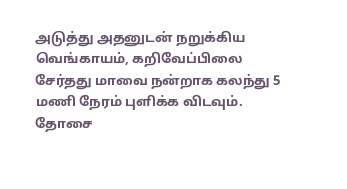அடுத்து அதனுடன் நறுக்கிய வெங்காயம், கறிவேப்பிலை சேர்தது மாவை நன்றாக கலந்து 5 மணி நேரம் புளிக்க விடவும்.
தோசை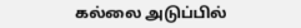கல்லை அடுப்பில்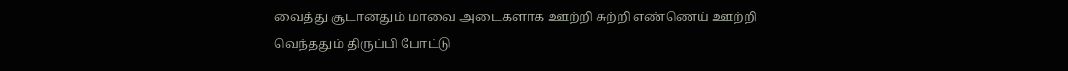வைத்து சூடானதும் மாவை அடைகளாக ஊற்றி சுற்றி எண்ணெய் ஊற்றி வெந்ததும் திருப்பி போட்டு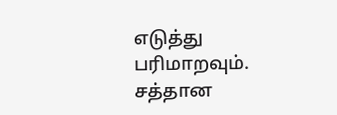எடுத்து பரிமாறவும்.
சத்தான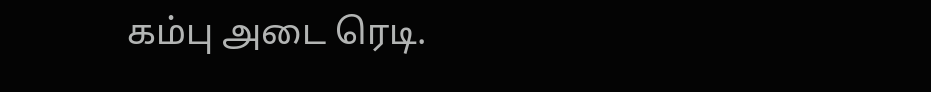கம்பு அடை ரெடி.